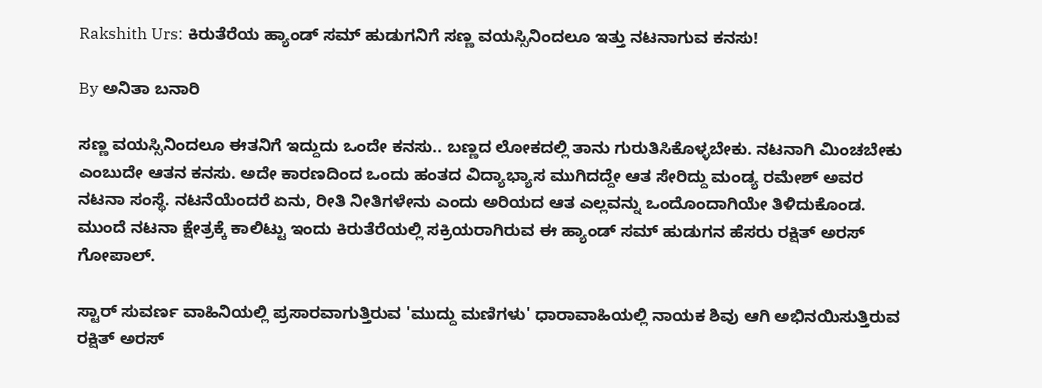Rakshith Urs: ಕಿರುತೆರೆಯ ಹ್ಯಾಂಡ್ ಸಮ್ ಹುಡುಗನಿಗೆ ಸಣ್ಣ ವಯಸ್ಸಿನಿಂದಲೂ ಇತ್ತು ನಟನಾಗುವ ಕನಸು!

By ಅನಿತಾ ಬನಾರಿ

ಸಣ್ಣ ವಯಸ್ಸಿನಿಂದಲೂ ಈತನಿಗೆ ಇದ್ದುದು ಒಂದೇ ಕನಸು.. ಬಣ್ಣದ ಲೋಕದಲ್ಲಿ ತಾನು ಗುರುತಿಸಿಕೊಳ್ಳಬೇಕು. ನಟನಾಗಿ ಮಿಂಚಬೇಕು ಎಂಬುದೇ ಆತನ ಕನಸು. ಅದೇ ಕಾರಣದಿಂದ ಒಂದು ಹಂತದ ವಿದ್ಯಾಭ್ಯಾಸ ಮುಗಿದದ್ದೇ ಆತ ಸೇರಿದ್ದು ಮಂಡ್ಯ ರಮೇಶ್ ಅವರ ನಟನಾ ಸಂಸ್ಥೆ‌. ನಟನೆಯೆಂದರೆ ಏನು, ರೀತಿ ನೀತಿಗಳೇನು ಎಂದು ಅರಿಯದ ಆತ ಎಲ್ಲವನ್ನು ಒಂದೊಂದಾಗಿಯೇ ತಿಳಿದುಕೊಂಡ. ಮುಂದೆ ನಟನಾ ಕ್ಷೇತ್ರಕ್ಕೆ ಕಾಲಿಟ್ಟು ಇಂದು ಕಿರುತೆರೆಯಲ್ಲಿ ಸಕ್ರಿಯರಾಗಿರುವ ಈ ಹ್ಯಾಂಡ್ ಸಮ್ ಹುಡುಗನ ಹೆಸರು ರಕ್ಷಿತ್ ಅರಸ್ ಗೋಪಾಲ್.

ಸ್ಟಾರ್ ಸುವರ್ಣ ವಾಹಿನಿಯಲ್ಲಿ ಪ್ರಸಾರವಾಗುತ್ತಿರುವ 'ಮುದ್ದು ಮಣಿಗಳು' ಧಾರಾವಾಹಿಯಲ್ಲಿ ನಾಯಕ ಶಿವು ಆಗಿ ಅಭಿನಯಿಸುತ್ತಿರುವ ರಕ್ಷಿತ್ ಅರಸ್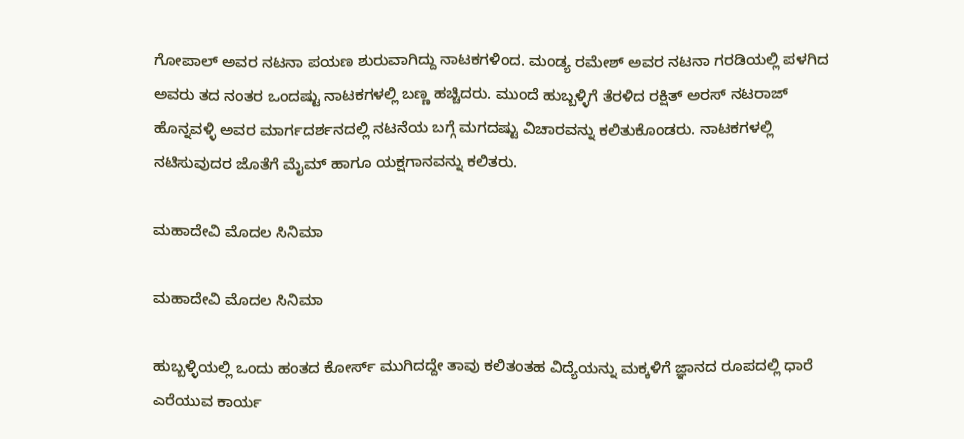ಗೋಪಾಲ್ ಅವರ ನಟನಾ ಪಯಣ ಶುರುವಾಗಿದ್ದು ನಾಟಕಗಳಿಂದ. ಮಂಡ್ಯ ರಮೇಶ್ ಅವರ ನಟನಾ ಗರಡಿಯಲ್ಲಿ ಪಳಗಿದ ಅವರು ತದ ನಂತರ ಒಂದಷ್ಟು ನಾಟಕಗಳಲ್ಲಿ ಬಣ್ಣ ಹಚ್ಚಿದರು. ಮುಂದೆ ಹುಬ್ಬಳ್ಳಿಗೆ ತೆರಳಿದ ರಕ್ಷಿತ್ ಅರಸ್ ನಟರಾಜ್ ಹೊನ್ನವಳ್ಳಿ ಅವರ ಮಾರ್ಗದರ್ಶನದಲ್ಲಿ ನಟನೆಯ ಬಗ್ಗೆ ಮಗದಷ್ಟು ವಿಚಾರವನ್ನು ಕಲಿತುಕೊಂಡರು. ನಾಟಕಗಳಲ್ಲಿ ನಟಿಸುವುದರ ಜೊತೆಗೆ ಮೈಮ್ ಹಾಗೂ ಯಕ್ಷಗಾನವನ್ನು ಕಲಿತರು.

ಮಹಾದೇವಿ ಮೊದಲ ಸಿನಿಮಾ

ಮಹಾದೇವಿ ಮೊದಲ ಸಿನಿಮಾ

ಹುಬ್ಬಳ್ಳಿಯಲ್ಲಿ ಒಂದು ಹಂತದ ಕೋರ್ಸ್ ಮುಗಿದದ್ದೇ ತಾವು ಕಲಿತಂತಹ ವಿದ್ಯೆಯನ್ನು ಮಕ್ಕಳಿಗೆ ಜ್ಞಾನದ ರೂಪದಲ್ಲಿ ಧಾರೆ ಎರೆಯುವ ಕಾರ್ಯ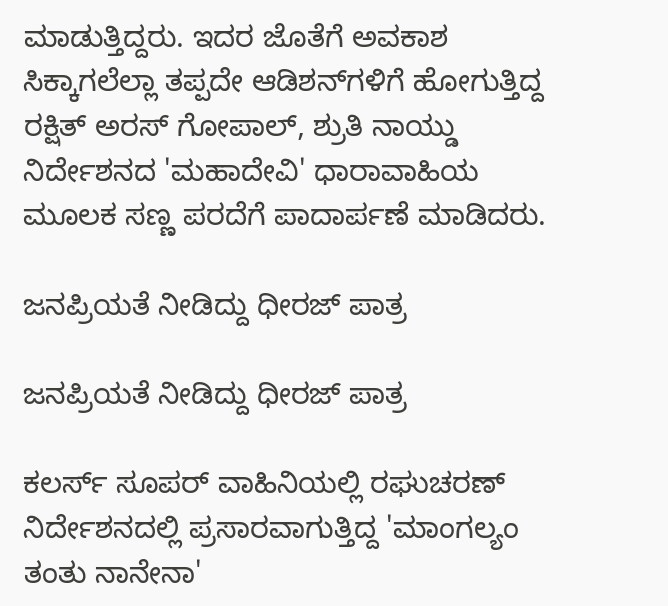ಮಾಡುತ್ತಿದ್ದರು. ಇದರ ಜೊತೆಗೆ ಅವಕಾಶ ಸಿಕ್ಕಾಗಲೆಲ್ಲಾ ತಪ್ಪದೇ ಆಡಿಶನ್‌ಗಳಿಗೆ ಹೋಗುತ್ತಿದ್ದ ರಕ್ಷಿತ್ ಅರಸ್ ಗೋಪಾಲ್, ಶ್ರುತಿ ನಾಯ್ಡು ನಿರ್ದೇಶನದ 'ಮಹಾದೇವಿ' ಧಾರಾವಾಹಿಯ ಮೂಲಕ ಸಣ್ಣ ಪರದೆಗೆ ಪಾದಾರ್ಪಣೆ ಮಾಡಿದರು.

ಜನಪ್ರಿಯತೆ ನೀಡಿದ್ದು ಧೀರಜ್ ಪಾತ್ರ

ಜನಪ್ರಿಯತೆ ನೀಡಿದ್ದು ಧೀರಜ್ ಪಾತ್ರ

ಕಲರ್ಸ್ ಸೂಪರ್ ವಾಹಿನಿಯಲ್ಲಿ ರಘುಚರಣ್ ನಿರ್ದೇಶನದಲ್ಲಿ ಪ್ರಸಾರವಾಗುತ್ತಿದ್ದ 'ಮಾಂಗಲ್ಯಂ ತಂತು ನಾನೇನಾ'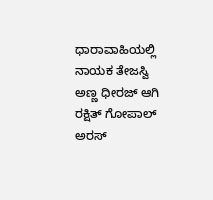ಧಾರಾವಾಹಿಯಲ್ಲಿ ನಾಯಕ ತೇಜಸ್ವಿ ಅಣ್ಣ ಧೀರಜ್ ಆಗಿ ರಕ್ಷಿತ್ ಗೋಪಾಲ್ ಅರಸ್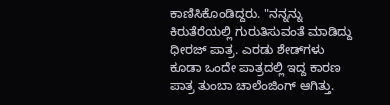ಕಾಣಿಸಿಕೊಂಡಿದ್ದರು. "ನನ್ನನ್ನು ಕಿರುತೆರೆಯಲ್ಲಿ ಗುರುತಿಸುವಂತೆ ಮಾಡಿದ್ದು ಧೀರಜ್ ಪಾತ್ರ. ಎರಡು ಶೇಡ್‌ಗಳು ಕೂಡಾ ಒಂದೇ ಪಾತ್ರದಲ್ಲಿ ಇದ್ದ ಕಾರಣ ಪಾತ್ರ ತುಂಬಾ ಚಾಲೆಂಜಿಂಗ್ ಆಗಿತ್ತು.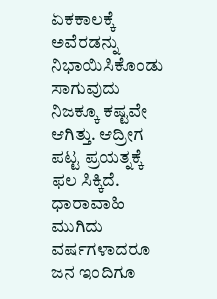ಏಕಕಾಲಕ್ಕೆ ಅವೆರಡನ್ನು ನಿಭಾಯಿಸಿಕೊಂಡು ಸಾಗುವುದು ನಿಜಕ್ಕೂ ಕಷ್ಟವೇ ಆಗಿತ್ತು. ಆದ್ರೀಗ ಪಟ್ಟ ಪ್ರಯತ್ನಕ್ಕೆ ಫಲ ಸಿಕ್ಕಿದೆ. ಧಾರಾವಾಹಿ ಮುಗಿದು ವರ್ಷಗಳಾದರೂ ಜನ ಇಂದಿಗೂ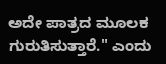ಅದೇ ಪಾತ್ರದ ಮೂಲಕ ಗುರುತಿಸುತ್ತಾರೆ." ಎಂದು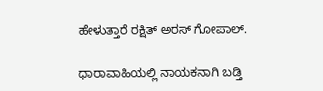ಹೇಳುತ್ತಾರೆ ರಕ್ಷಿತ್ ಅರಸ್ ಗೋಪಾಲ್.

ಧಾರಾವಾಹಿಯಲ್ಲಿ ನಾಯಕನಾಗಿ ಬಡ್ತಿ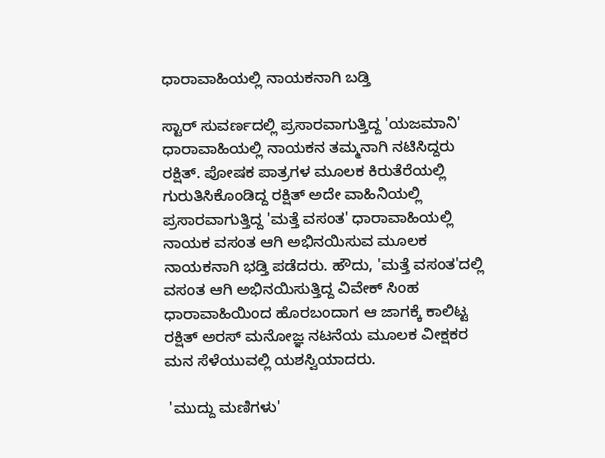ಧಾರಾವಾಹಿಯಲ್ಲಿ ನಾಯಕನಾಗಿ ಬಡ್ತಿ

ಸ್ಟಾರ್ ಸುವರ್ಣದಲ್ಲಿ ಪ್ರಸಾರವಾಗುತ್ತಿದ್ದ 'ಯಜಮಾನಿ' ಧಾರಾವಾಹಿಯಲ್ಲಿ ನಾಯಕನ ತಮ್ಮನಾಗಿ ನಟಿಸಿದ್ದರು ರಕ್ಷಿತ್. ಪೋಷಕ ಪಾತ್ರಗಳ ಮೂಲಕ ಕಿರುತೆರೆಯಲ್ಲಿ ಗುರುತಿಸಿಕೊಂಡಿದ್ದ ರಕ್ಷಿತ್ ಅದೇ ವಾಹಿನಿಯಲ್ಲಿ ಪ್ರಸಾರವಾಗುತ್ತಿದ್ದ 'ಮತ್ತೆ ವಸಂತ' ಧಾರಾವಾಹಿಯಲ್ಲಿ ನಾಯಕ ವಸಂತ ಆಗಿ ಅಭಿನಯಿಸುವ ಮೂಲಕ ನಾಯಕನಾಗಿ ಭಡ್ತಿ ಪಡೆದರು. ಹೌದು, 'ಮತ್ತೆ ವಸಂತ'ದಲ್ಲಿ ವಸಂತ ಆಗಿ ಅಭಿನಯಿಸುತ್ತಿದ್ದ ವಿವೇಕ್ ಸಿಂಹ ಧಾರಾವಾಹಿಯಿಂದ ಹೊರಬಂದಾಗ ಆ ಜಾಗಕ್ಕೆ ಕಾಲಿಟ್ಟ ರಕ್ಷಿತ್ ಅರಸ್ ಮನೋಜ್ಞ ನಟನೆಯ ಮೂಲಕ ವೀಕ್ಷಕರ ಮನ ಸೆಳೆಯುವಲ್ಲಿ ಯಶಸ್ವಿಯಾದರು.

 'ಮುದ್ದು ಮಣಿಗಳು'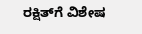ರಕ್ಷಿತ್‌ಗೆ ವಿಶೇಷ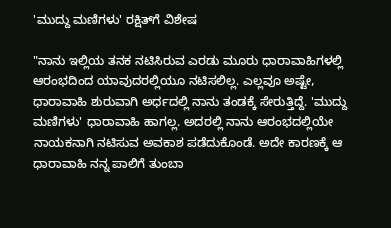'ಮುದ್ದು ಮಣಿಗಳು' ರಕ್ಷಿತ್‌ಗೆ ವಿಶೇಷ

"ನಾನು ಇಲ್ಲಿಯ ತನಕ ನಟಿಸಿರುವ ಎರಡು ಮೂರು ಧಾರಾವಾಹಿಗಳಲ್ಲಿ ಆರಂಭದಿಂದ ಯಾವುದರಲ್ಲಿಯೂ ನಟಿಸಲಿಲ್ಲ. ಎಲ್ಲವೂ ಅಷ್ಟೇ, ಧಾರಾವಾಹಿ ಶುರುವಾಗಿ ಅರ್ಧದಲ್ಲಿ ನಾನು ತಂಡಕ್ಕೆ ಸೇರುತ್ತಿದ್ದೆ‌. 'ಮುದ್ದು ಮಣಿಗಳು' ಧಾರಾವಾಹಿ ಹಾಗಲ್ಲ. ಅದರಲ್ಲಿ ನಾನು ಆರಂಭದಲ್ಲಿಯೇ ನಾಯಕನಾಗಿ ನಟಿಸುವ ಅವಕಾಶ ಪಡೆದುಕೊಂಡೆ. ಅದೇ ಕಾರಣಕ್ಕೆ ಆ ಧಾರಾವಾಹಿ ನನ್ನ ಪಾಲಿಗೆ ತುಂಬಾ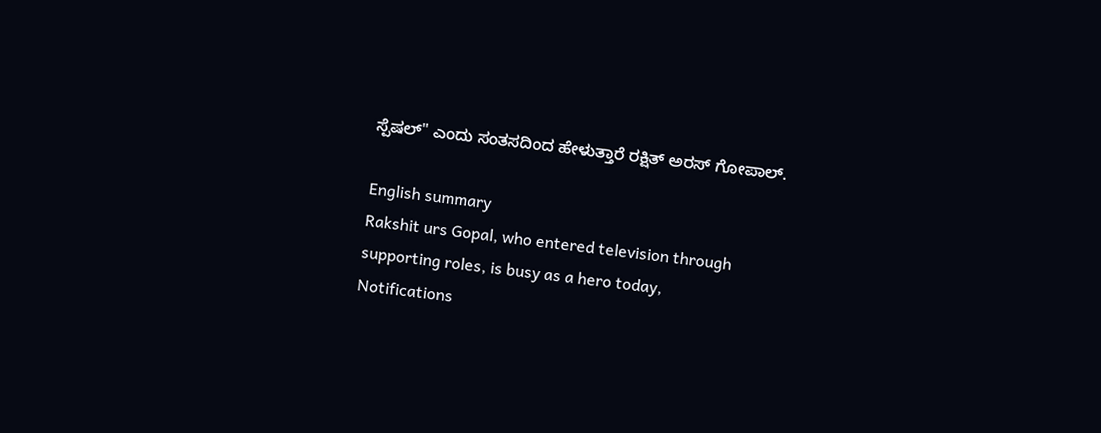ಸ್ಪೆಷಲ್" ಎಂದು ಸಂತಸದಿಂದ ಹೇಳುತ್ತಾರೆ ರಕ್ಷಿತ್ ಅರಸ್ ಗೋಪಾಲ್.

English summary
Rakshit urs Gopal, who entered television through supporting roles, is busy as a hero today,
Notifications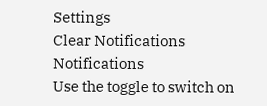Settings
Clear Notifications
Notifications
Use the toggle to switch on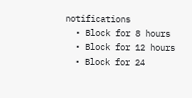notifications
  • Block for 8 hours
  • Block for 12 hours
  • Block for 24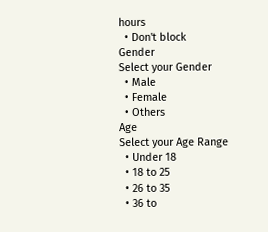hours
  • Don't block
Gender
Select your Gender
  • Male
  • Female
  • Others
Age
Select your Age Range
  • Under 18
  • 18 to 25
  • 26 to 35
  • 36 to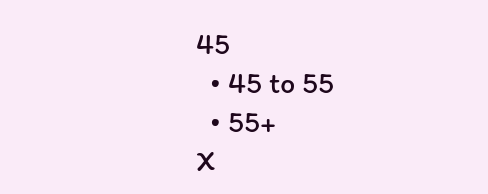45
  • 45 to 55
  • 55+
X